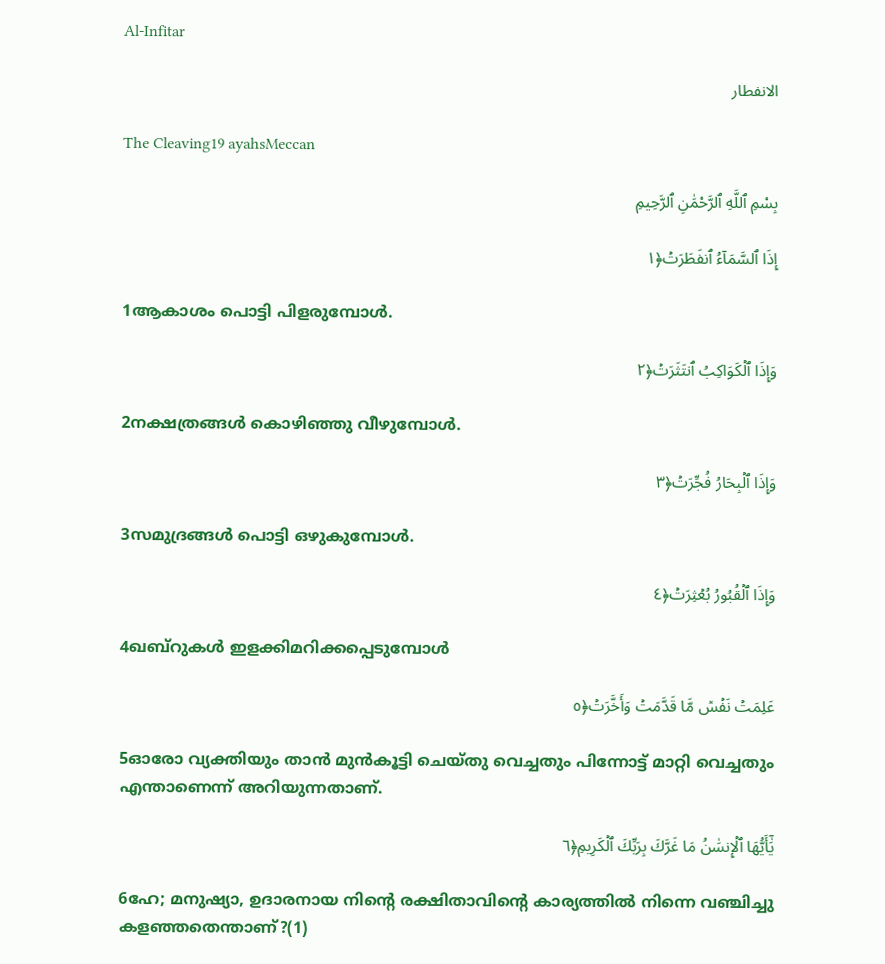Al-Infitar

الانفطار

The Cleaving19 ayahsMeccan

بِسْمِ ٱللَّهِ ٱلرَّحْمَٰنِ ٱلرَّحِيمِ

إِذَا ٱلسَّمَآءُ ٱنفَطَرَتۡ﴿١

1ആകാശം പൊട്ടി പിളരുമ്പോള്‍.

وَإِذَا ٱلۡكَوَاكِبُ ٱنتَثَرَتۡ﴿٢

2നക്ഷത്രങ്ങള്‍ കൊഴിഞ്ഞു വീഴുമ്പോള്‍.

وَإِذَا ٱلۡبِحَارُ فُجِّرَتۡ﴿٣

3സമുദ്രങ്ങള്‍ പൊട്ടി ഒഴുകുമ്പോള്‍.

وَإِذَا ٱلۡقُبُورُ بُعۡثِرَتۡ﴿٤

4ഖബ്‌റുകള്‍ ഇളക്കിമറിക്കപ്പെടുമ്പോള്‍

عَلِمَتۡ نَفۡسٞ مَّا قَدَّمَتۡ وَأَخَّرَتۡ﴿٥

5ഓരോ വ്യക്തിയും താന്‍ മുന്‍കൂട്ടി ചെയ്തു വെച്ചതും പിന്നോട്ട് മാറ്റി വെച്ചതും എന്താണെന്ന് അറിയുന്നതാണ്‌.

يَٰٓأَيُّهَا ٱلۡإِنسَٰنُ مَا غَرَّكَ بِرَبِّكَ ٱلۡكَرِيمِ﴿٦

6ഹേ; മനുഷ്യാ, ഉദാരനായ നിന്‍റെ രക്ഷിതാവിന്‍റെ കാര്യത്തില്‍ നിന്നെ വഞ്ചിച്ചു കളഞ്ഞതെന്താണ്‌?(1)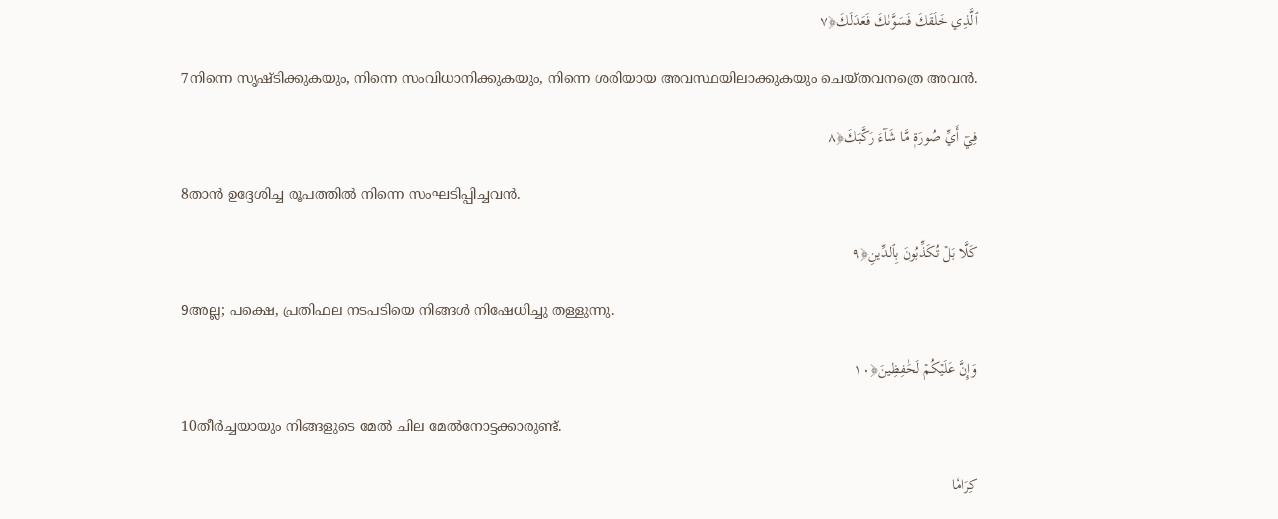ٱلَّذِي خَلَقَكَ فَسَوَّىٰكَ فَعَدَلَكَ﴿٧

7നിന്നെ സൃഷ്ടിക്കുകയും, നിന്നെ സംവിധാനിക്കുകയും, നിന്നെ ശരിയായ അവസ്ഥയിലാക്കുകയും ചെയ്തവനത്രെ അവന്‍.

فِيٓ أَيِّ صُورَةٖ مَّا شَآءَ رَكَّبَكَ﴿٨

8താന്‍ ഉദ്ദേശിച്ച രൂപത്തില്‍ നിന്നെ സംഘടിപ്പിച്ചവന്‍.

كَلَّا بَلۡ تُكَذِّبُونَ بِٱلدِّينِ﴿٩

9അല്ല; പക്ഷെ, പ്രതിഫല നടപടിയെ നിങ്ങള്‍ നിഷേധിച്ചു തള്ളുന്നു.

وَإِنَّ عَلَيۡكُمۡ لَحَٰفِظِينَ﴿١٠

10തീര്‍ച്ചയായും നിങ്ങളുടെ മേല്‍ ചില മേല്‍നോട്ടക്കാരുണ്ട്‌.

كِرَامٗا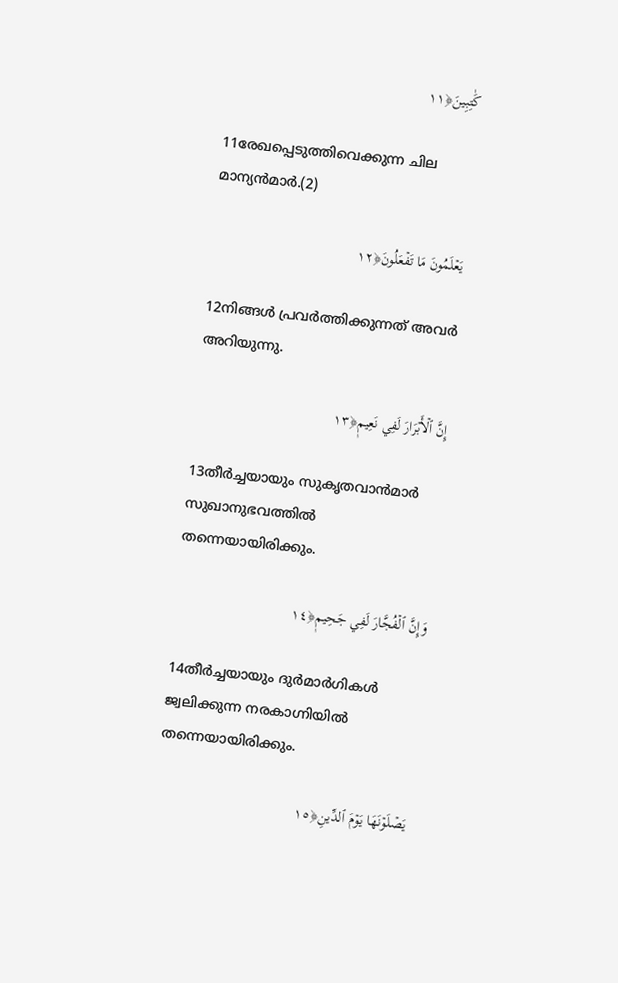كَٰتِبِينَ﴿١١

11രേഖപ്പെടുത്തിവെക്കുന്ന ചില മാന്യന്‍മാര്‍.(2)

يَعۡلَمُونَ مَا تَفۡعَلُونَ﴿١٢

12നിങ്ങള്‍ പ്രവര്‍ത്തിക്കുന്നത് അവര്‍ അറിയുന്നു.

إِنَّ ٱلۡأَبۡرَارَ لَفِي نَعِيمٖ﴿١٣

13തീര്‍ച്ചയായും സുകൃതവാന്‍മാര്‍ സുഖാനുഭവത്തില്‍ തന്നെയായിരിക്കും.

وَإِنَّ ٱلۡفُجَّارَ لَفِي جَحِيمٖ﴿١٤

14തീര്‍ച്ചയായും ദുര്‍മാര്‍ഗികള്‍ ജ്വലിക്കുന്ന നരകാഗ്നിയില്‍ തന്നെയായിരിക്കും.

يَصۡلَوۡنَهَا يَوۡمَ ٱلدِّينِ﴿١٥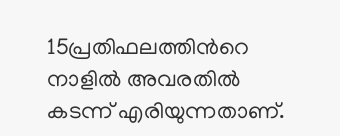15പ്രതിഫലത്തിന്‍റെ നാളില്‍ അവരതില്‍ കടന്ന് എരിയുന്നതാണ്‌.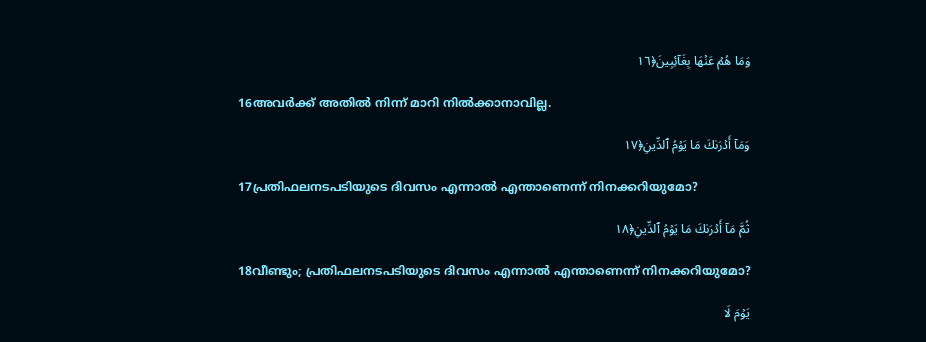وَمَا هُمۡ عَنۡهَا بِغَآئِبِينَ﴿١٦

16അവര്‍ക്ക് അതില്‍ നിന്ന് മാറി നില്‍ക്കാനാവില്ല.

وَمَآ أَدۡرَىٰكَ مَا يَوۡمُ ٱلدِّينِ﴿١٧

17പ്രതിഫലനടപടിയുടെ ദിവസം എന്നാല്‍ എന്താണെന്ന് നിനക്കറിയുമോ?

ثُمَّ مَآ أَدۡرَىٰكَ مَا يَوۡمُ ٱلدِّينِ﴿١٨

18വീണ്ടും; പ്രതിഫലനടപടിയുടെ ദിവസം എന്നാല്‍ എന്താണെന്ന് നിനക്കറിയുമോ?

يَوۡمَ لَا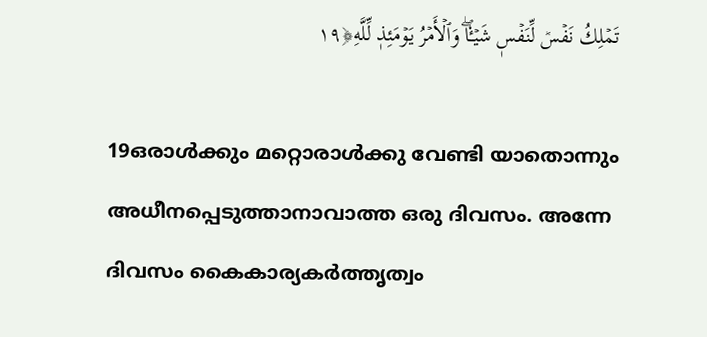تَمۡلِكُ نَفۡسٞ لِّنَفۡسٖ شَيۡـٔٗاۖ وَٱلۡأَمۡرُ يَوۡمَئِذٖ لِّلَّهِ﴿١٩

19ഒരാള്‍ക്കും മറ്റൊരാള്‍ക്കു വേണ്ടി യാതൊന്നും അധീനപ്പെടുത്താനാവാത്ത ഒരു ദിവസം. അന്നേ ദിവസം കൈകാര്യകര്‍ത്തൃത്വം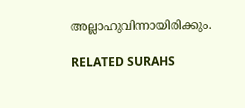അല്ലാഹുവിന്നായിരിക്കും.

RELATED SURAHS